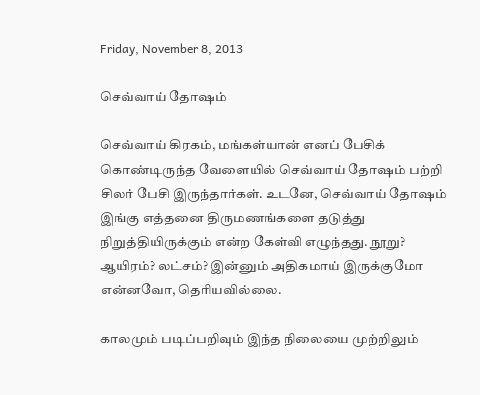Friday, November 8, 2013

செவ்வாய் தோஷம்

செவ்வாய் கிரகம், மங்கள்யான் எனப் பேசிக் கொண்டிருந்த வேளையில் செவ்வாய் தோஷம் பற்றி சிலர் பேசி இருந்தார்கள். உடனே, செவ்வாய் தோஷம் இங்கு எத்தனை திருமணங்களை தடுத்து நிறுத்தியிருக்கும் என்ற கேள்வி எழுந்தது. நூறு? ஆயிரம்? லட்சம்? இன்னும் அதிகமாய் இருக்குமோ என்னவோ, தெரியவில்லை.

காலமும் படிப்பறிவும் இந்த நிலையை முற்றிலும்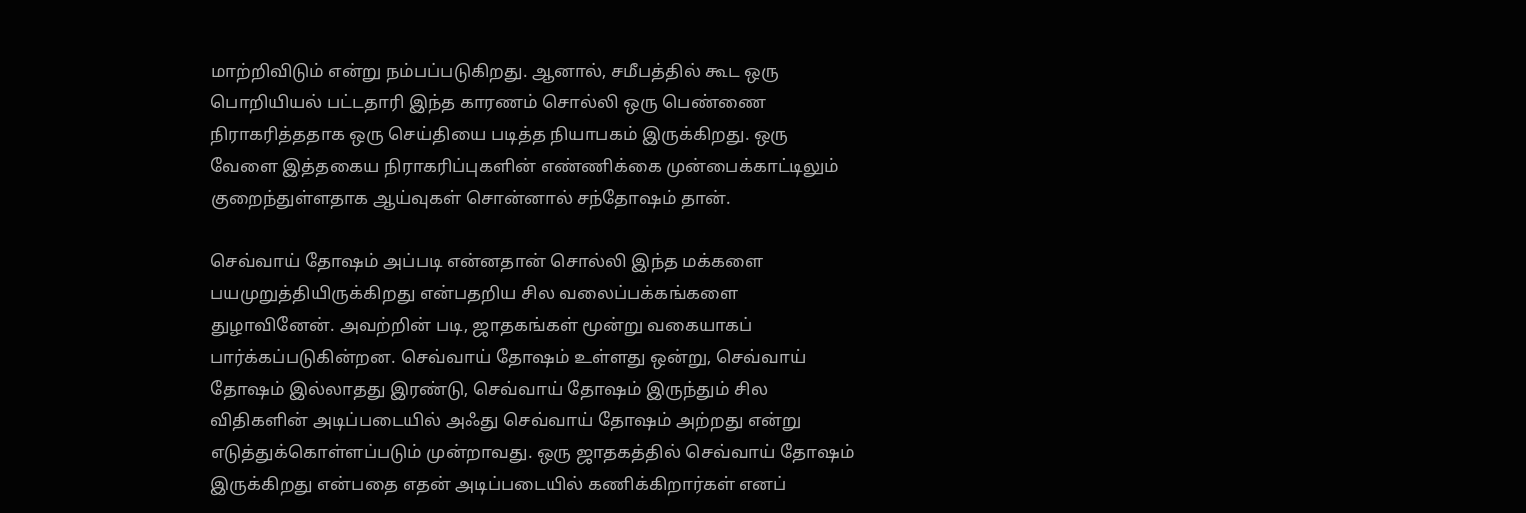மாற்றிவிடும் என்று நம்பப்படுகிறது. ஆனால், சமீபத்தில் கூட ஒரு பொறியியல் பட்டதாரி இந்த காரணம் சொல்லி ஒரு பெண்ணை நிராகரித்ததாக ஒரு செய்தியை படித்த நியாபகம் இருக்கிறது. ஒரு வேளை இத்தகைய நிராகரிப்புகளின் எண்ணிக்கை முன்பைக்காட்டிலும் குறைந்துள்ளதாக ஆய்வுகள் சொன்னால் சந்தோஷம் தான்.

செவ்வாய் தோஷம் அப்படி என்னதான் சொல்லி இந்த மக்களை பயமுறுத்தியிருக்கிறது என்பதறிய சில வலைப்பக்கங்களை துழாவினேன். அவற்றின் படி, ஜாதகங்கள் மூன்று வகையாகப் பார்க்கப்படுகின்றன. செவ்வாய் தோஷம் உள்ளது ஒன்று, செவ்வாய் தோஷம் இல்லாதது இரண்டு, செவ்வாய் தோஷம் இருந்தும் சில விதிகளின் அடிப்படையில் அஃது செவ்வாய் தோஷம் அற்றது என்று எடுத்துக்கொள்ளப்படும் முன்றாவது. ஒரு ஜாதகத்தில் செவ்வாய் தோஷம் இருக்கிறது என்பதை எதன் அடிப்படையில் கணிக்கிறார்கள் எனப்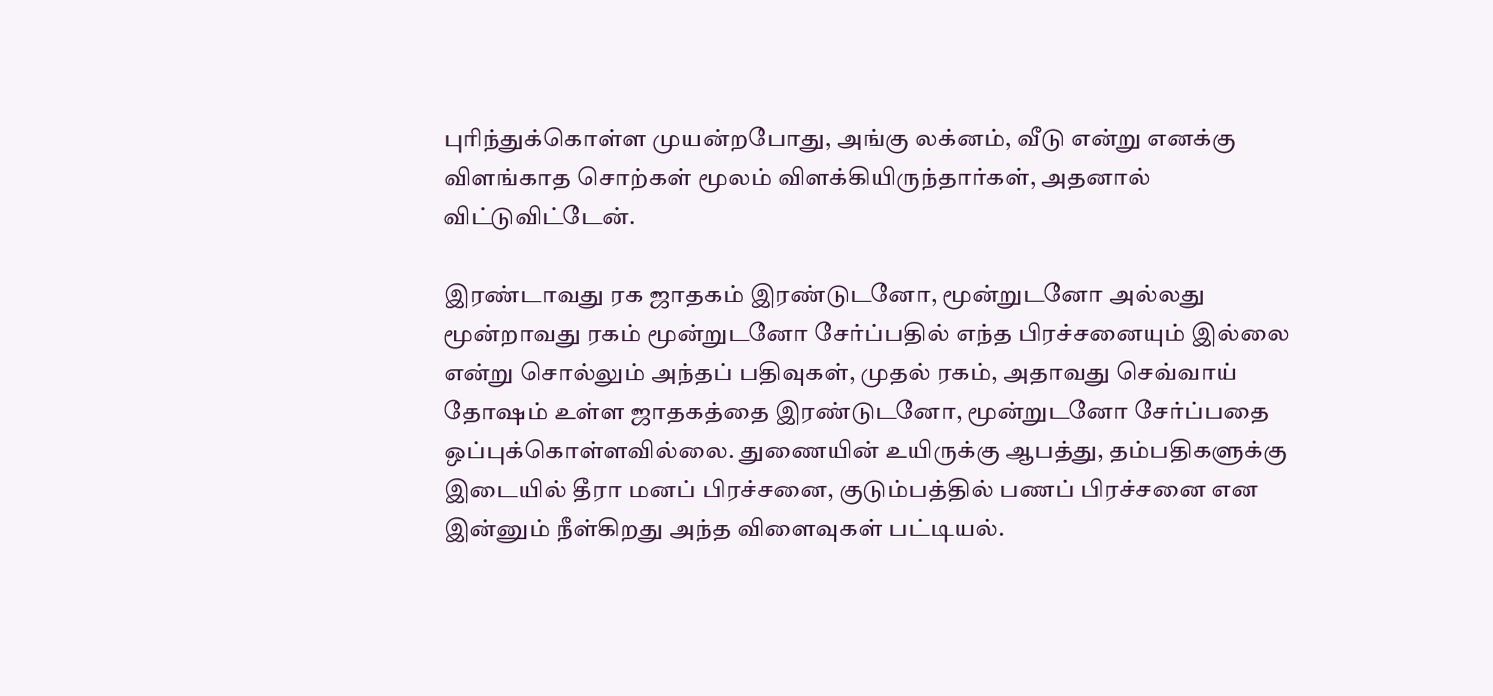புரிந்துக்கொள்ள முயன்றபோது, அங்கு லக்னம், வீடு என்று எனக்கு விளங்காத சொற்கள் மூலம் விளக்கியிருந்தார்கள், அதனால் விட்டுவிட்டேன்.

இரண்டாவது ரக ஜாதகம் இரண்டுடனோ, மூன்றுடனோ அல்லது மூன்றாவது ரகம் மூன்றுடனோ சேர்ப்பதில் எந்த பிரச்சனையும் இல்லை என்று சொல்லும் அந்தப் பதிவுகள், முதல் ரகம், அதாவது செவ்வாய் தோஷம் உள்ள ஜாதகத்தை இரண்டுடனோ, மூன்றுடனோ சேர்ப்பதை ஒப்புக்கொள்ளவில்லை. துணையின் உயிருக்கு ஆபத்து, தம்பதிகளுக்கு இடையில் தீரா மனப் பிரச்சனை, குடும்பத்தில் பணப் பிரச்சனை என இன்னும் நீள்கிறது அந்த விளைவுகள் பட்டியல்.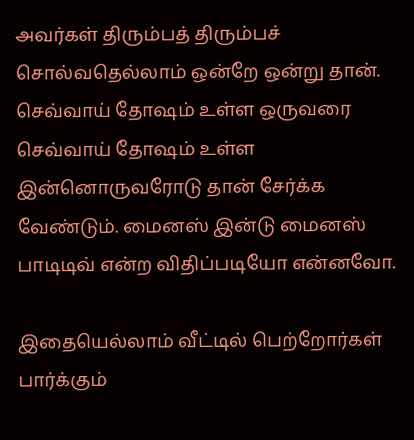அவர்கள் திரும்பத் திரும்பச் சொல்வதெல்லாம் ஒன்றே ஒன்று தான். செவ்வாய் தோஷம் உள்ள ஒருவரை செவ்வாய் தோஷம் உள்ள இன்னொருவரோடு தான் சேர்க்க வேண்டும். மைனஸ் இன்டு மைனஸ் பாடிடிவ் என்ற விதிப்படியோ என்னவோ.

இதையெல்லாம் வீட்டில் பெற்றோர்கள் பார்க்கும்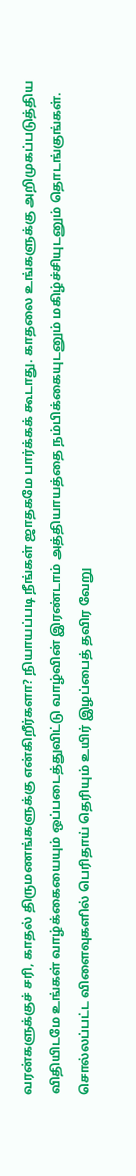வரன்களுக்குச் சரி, காதல் திருமணங்களுக்கு என்கிறீர்களா? நியாயப்படி நீங்கள் ஜாதகமே பார்க்கக் கூடாது. காதலை உங்களுக்கு அறிமுகப்படுத்திய விதியிடமே உங்கள் வாழ்க்கையையும் ஒப்படைத்துவிட்டு வாழ்வின் இரண்டாம் அத்தியாயத்தை நம்பிக்கையுடனும் மகிழ்ச்சியுடனும் தொடங்குங்கள். சொல்லப்பட்ட விளைவுகளில் பெரிதாய் தெரியும் உயிர் இழப்பைத் தவிர வேறு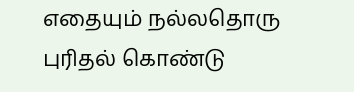எதையும் நல்லதொரு புரிதல் கொண்டு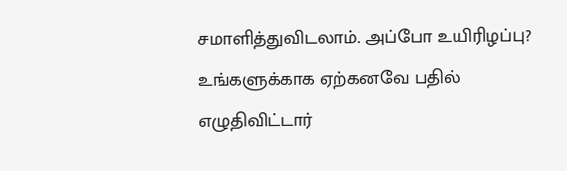சமாளித்துவிடலாம். அப்போ உயிரிழப்பு? உங்களுக்காக ஏற்கனவே பதில் எழுதிவிட்டார்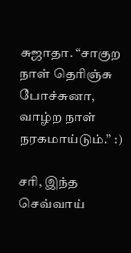சுஜாதா. “சாகுற நாள் தெரிஞ்சு போச்சுனா, வாழ்ற நாள் நரகமாய்டும்.” :)

சரி, இந்த செவ்வாய்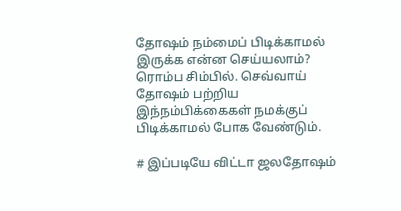தோஷம் நம்மைப் பிடிக்காமல் இருக்க என்ன செய்யலாம்? ரொம்ப சிம்பில். செவ்வாய் தோஷம் பற்றிய இந்நம்பிக்கைகள் நமக்குப் பிடிக்காமல் போக வேண்டும்.

# இப்படியே விட்டா ஜலதோஷம்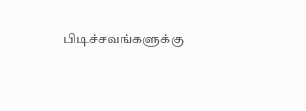பிடிச்சவங்களுக்கு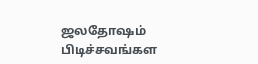ஜலதோஷம் பிடிச்சவங்கள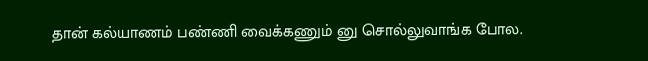தான் கல்யாணம் பண்ணி வைக்கணும் னு சொல்லுவாங்க போல.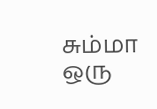சும்மா ஒரு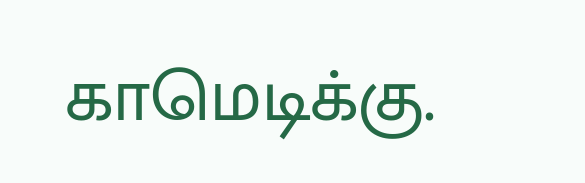காமெடிக்கு.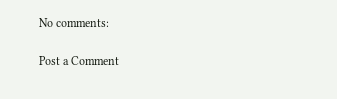No comments:

Post a Comment